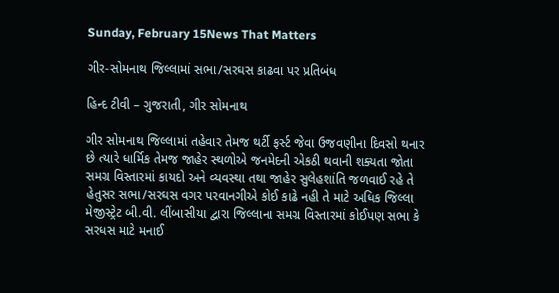Sunday, February 15News That Matters

ગીર-સોમનાથ જિલ્લામાં સભા/સરઘસ કાઢવા પર પ્રતિબંધ

હિન્દ ટીવી – ગુજરાતી, ગીર સોમનાથ

ગીર સોમનાથ જિલ્લામાં તહેવાર તેમજ થર્ટી ફર્સ્ટ જેવા ઉજવણીના દિવસો થનાર છે ત્યારે ધાર્મિક તેમજ જાહેર સ્થળોએ જનમેદની એકઠી થવાની શક્યતા જોતા સમગ્ર વિસ્તારમાં કાયદો અને વ્યવસ્થા તથા જાહેર સુલેહશાંતિ જળવાઈ રહે તે હેતુસર સભા/સરઘસ વગર પરવાનગીએ કોઈ કાઢે નહી તે માટે અધિક જિલ્લા મેજીસ્ટ્રેટ બી.વી. લીંબાસીયા દ્વારા જિલ્લાના સમગ્ર વિસ્તારમાં કોઈપણ સભા કે સરધસ માટે મનાઈ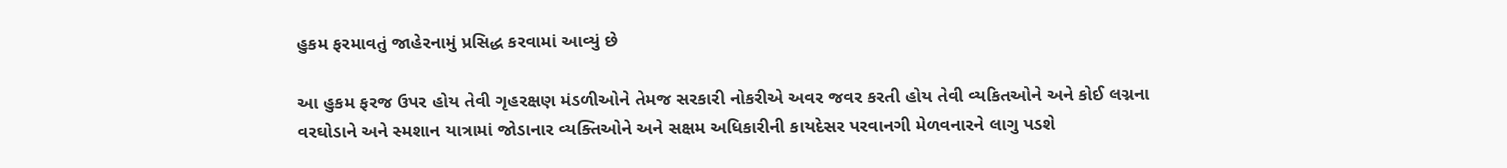હુકમ ફરમાવતું જાહેરનામું પ્રસિદ્ધ કરવામાં આવ્યું છે

આ હુકમ ફરજ ઉપર હોય તેવી ગૃહરક્ષણ મંડળીઓને તેમજ સરકારી નોકરીએ અવર જવર કરતી હોય તેવી વ્યકિતઓને અને કોઈ લગ્નના વરઘોડાને અને સ્મશાન યાત્રામાં જોડાનાર વ્યક્તિઓને અને સક્ષમ અધિકારીની કાયદેસર પરવાનગી મેળવનારને લાગુ પડશે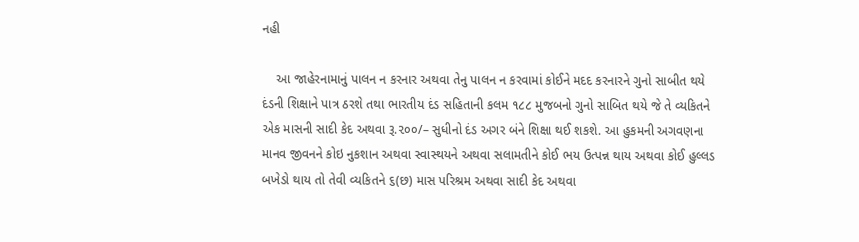નહી

    આ જાહેરનામાનું પાલન ન કરનાર અથવા તેનુ પાલન ન કરવામાં કોઈને મદદ કરનારને ગુનો સાબીત થયે દંડની શિક્ષાને પાત્ર ઠરશે તથા ભારતીય દંડ સહિતાની કલમ ૧૮૮ મુજબનો ગુનો સાબિત થયે જે તે વ્યકિતને એક માસની સાદી કેદ અથવા રૂ.૨૦૦/– સુધીનો દંડ અગર બંને શિક્ષા થઈ શકશે. આ હુકમની અગવણના માનવ જીવનને કોઇ નુકશાન અથવા સ્વાસ્થયને અથવા સલામતીને કોઈ ભય ઉત્પન્ન થાય અથવા કોઈ હુલ્લડ બખેડો થાય તો તેવી વ્યકિતને ૬(છ) માસ પરિશ્રમ અથવા સાદી કેદ અથવા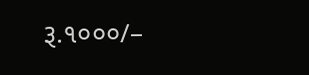રૂ.૧૦૦૦/–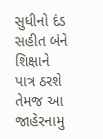સુધીનો દંડ સહીત બંને શિક્ષાને પાત્ર ઠરશે તેમજ આ જાહેરનામુ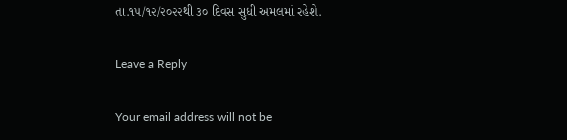તા.૧૫/૧૨/૨૦૨૨થી ૩૦ દિવસ સુધી અમલમાં રહેશે.

Leave a Reply

Your email address will not be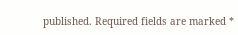published. Required fields are marked *